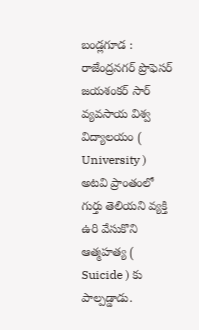బండ్లగూడ : రాజేంద్రనగర్ ప్రొఫెసర్ జయశంకర్ సార్ వ్యవసాయ విశ్వ విద్యాలయం ( University ) అటవి ప్రాంతంలో గుర్తు తెలియని వ్యక్తి ఉరి వేసుకొని ఆత్మహత్య ( Suicide ) కు పాల్పడ్డాడు.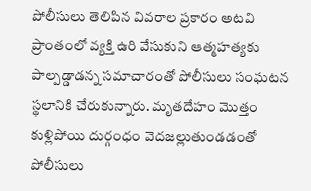పోలీసులు తెలిపిన వివరాల ప్రకారం అటవి ప్రాంతంలో వ్యక్తి ఉరి వేసుకుని ఆత్మహత్యకు పాల్పడ్డాడన్న సమాచారంతో పోలీసులు సంఘటన స్థలానికి చేరుకున్నారు. మృతదేహం మొత్తం కుళ్లిపోయి దుర్గంధం వెదజల్లుతుండడంతో పోలీసులు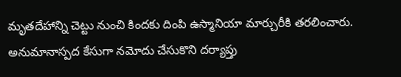మృతదేహాన్ని చెట్టు నుంచి కిందకు దింపి ఉస్మానియా మార్చురీకి తరలించారు. అనుమానాస్పద కేసుగా నమోదు చేసుకొని దర్యాప్తు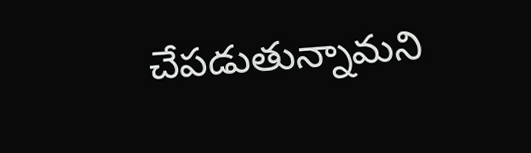చేపడుతున్నామని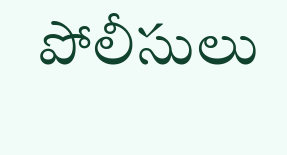పోలీసులు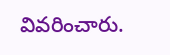వివరించారు.